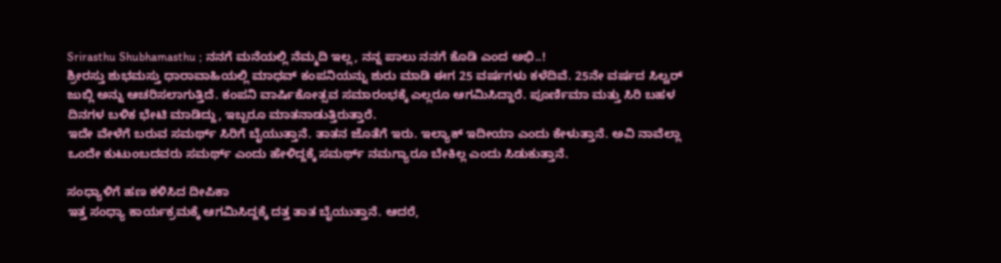Srirasthu Shubhamasthu ; ನನಗೆ ಮನೆಯಲ್ಲಿ ನೆಮ್ಮದಿ ಇಲ್ಲ, ನನ್ನ ಪಾಲು ನನಗೆ ಕೊಡಿ ಎಂದ ಅಭಿ..!
ಶ್ರೀರಸ್ತು ಶುಭಮಸ್ತು ಧಾರಾವಾಹಿಯಲ್ಲಿ ಮಾಧವ್ ಕಂಪನಿಯನ್ನು ಶುರು ಮಾಡಿ ಈಗ 25 ವರ್ಷಗಳು ಕಳೆದಿವೆ. 25ನೇ ವರ್ಷದ ಸಿಲ್ವರ್ ಜುಬ್ಲಿ ಅನ್ನು ಆಚರಿಸಲಾಗುತ್ತಿದೆ. ಕಂಪನಿ ವಾರ್ಷಿಕೋತ್ಸವ ಸಮಾರಂಭಕ್ಕೆ ಎಲ್ಲರೂ ಆಗಮಿಸಿದ್ದಾರೆ. ಪೂರ್ಣಿಮಾ ಮತ್ತು ಸಿರಿ ಬಹಳ ದಿನಗಳ ಬಳಿಕ ಭೇಟಿ ಮಾಡಿದ್ದು, ಇಬ್ಬರೂ ಮಾತನಾಡುತ್ತಿರುತ್ತಾರೆ.
ಇದೇ ವೇಳೆಗೆ ಬರುವ ಸಮರ್ಥ್ ಸಿರಿಗೆ ಬೈಯುತ್ತಾನೆ. ತಾತನ ಜೊತೆಗೆ ಇರು. ಇಲ್ಯಾಕ್ ಇದೀಯಾ ಎಂದು ಕೇಳುತ್ತಾನೆ. ಅವಿ ನಾವೆಲ್ಲಾ ಒಂದೇ ಕುಟುಂಬದವರು ಸಮರ್ಥ್ ಎಂದು ಹೇಳಿದ್ದಕ್ಕೆ ಸಮರ್ಥ್ ನಮಗ್ಯಾರೂ ಬೇಕಿಲ್ಲ ಎಂದು ಸಿಡುಕುತ್ತಾನೆ.

ಸಂಧ್ಯಾಳಿಗೆ ಹಣ ಕಳಿಸಿದ ದೀಪಿಕಾ
ಇತ್ತ ಸಂಧ್ಯಾ ಕಾರ್ಯಕ್ರಮಕ್ಕೆ ಆಗಮಿಸಿದ್ದಕ್ಕೆ ದತ್ತ ತಾತ ಬೈಯುತ್ತಾನೆ. ಆದರೆ,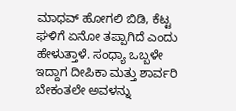ಮಾಧವ್ ಹೋಗಲಿ ಬಿಡಿ, ಕೆಟ್ಟ ಘಳಿಗೆ ಏನೋ ತಪ್ಪಾಗಿದೆ ಎಂದು ಹೇಳುತ್ತಾಳೆ. ಸಂಧ್ಯಾ ಒಬ್ಬಳೇ ಇದ್ದಾಗ ದೀಪಿಕಾ ಮತ್ತು ಶಾರ್ವರಿ ಬೇಕಂತಲೇ ಅವಳನ್ನು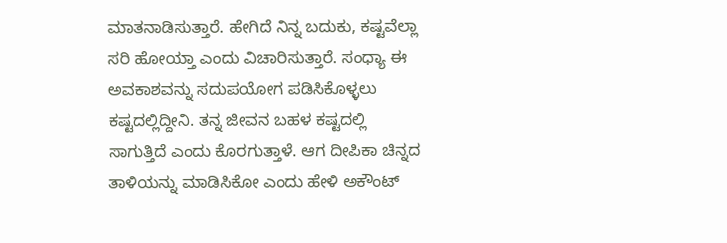ಮಾತನಾಡಿಸುತ್ತಾರೆ. ಹೇಗಿದೆ ನಿನ್ನ ಬದುಕು, ಕಷ್ಟವೆಲ್ಲಾ ಸರಿ ಹೋಯ್ತಾ ಎಂದು ವಿಚಾರಿಸುತ್ತಾರೆ. ಸಂಧ್ಯಾ ಈ ಅವಕಾಶವನ್ನು ಸದುಪಯೋಗ ಪಡಿಸಿಕೊಳ್ಳಲು ಕಷ್ಟದಲ್ಲಿದ್ದೀನಿ. ತನ್ನ ಜೀವನ ಬಹಳ ಕಷ್ಟದಲ್ಲಿ ಸಾಗುತ್ತಿದೆ ಎಂದು ಕೊರಗುತ್ತಾಳೆ. ಆಗ ದೀಪಿಕಾ ಚಿನ್ನದ ತಾಳಿಯನ್ನು ಮಾಡಿಸಿಕೋ ಎಂದು ಹೇಳಿ ಅಕೌಂಟ್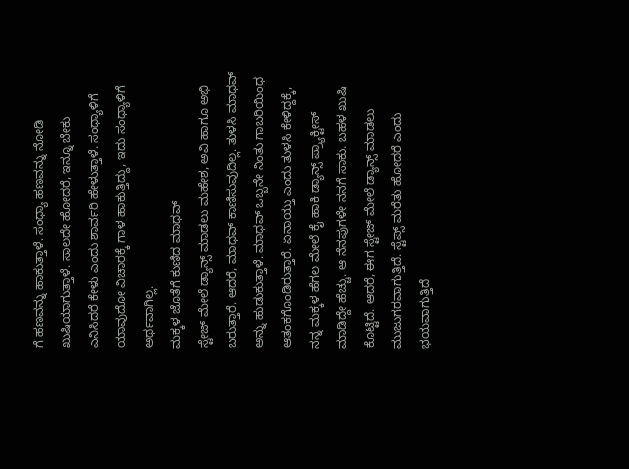ಗೆ ಹಣವನ್ನು ಹಾಕುತ್ತಾಳೆ. ಸಂಧ್ಯಾ ಹಣವನ್ನು ನೋಡಿ ಖುಷಿಯಾಗುತ್ತಾಳೆ. ಸಾಲದೇ ಹೋದರೆ, ಇನ್ನೂ ಬೇಕು ಎನಿಸಿದರೆ ಕೇಳು ಎಂದು ಶಾರ್ವರಿ ಹೇಳುತ್ತಾಳೆ. ಸಂಧ್ಯಾಳಿಗೆ ಯಾವುದೋ ವಿಚಾರಕ್ಕೆ ಗಾಳ ಹಾಕುತ್ತಿದ್ದು, ಇದು ಸಂಧ್ಯಾಳಿಗೆ ಅರ್ಥವಾಗಿಲ್ಲ.
ಮಕ್ಕಳ ಜೊತೆಗೆ ಕುಣಿದ ಮಾಧವ್
ಸ್ಟೇಜ್ ಮೇಲೆ ಡ್ಯಾನ್ಸ್ ಮಾಡಲು ಮಹೇಶ, ಅವಿ ಹಾಗೂ ಅಭಿ ಬರುತ್ತಾರೆ. ಆದರೆ, ಮಾಧವ್ ಕಾಣಿಸುವುದಿಲ್ಲ. ತುಳಸಿ ಮಾಧವ್ ಅನ್ನು ಹುಡುಕುತ್ತಾಳೆ. ಮಾಧವ್ ಒಬ್ಬನೇ ನಿಂತು ಗಾಬರಿಯಿಂಧ ಆತಂಕಗೊಂಡಿರುತ್ತಾರೆ. ಏನಾಯ್ತು ಎಂದು ತುಳಸಿ ಕೇಳಿದ್ದಕ್ಕೆ, ನನ್ನ ಮಕ್ಕಳ ಹೆಗಲ ಮೇಲೆ ಕೈ ಹಾಕಿ ಡ್ಯಾನ್ಸ್ ಪ್ರ್ಯಾಕ್ಟೀಸ್ ಮಾಡಿದ್ದೇ ಹೆಚ್ಚು. ಆ ನೆನಪುಗಳೇ ನನಗೆ ಸಾಕು. ಬಹಳ ಖುಷಿ ಕೊಟ್ಟಿದೆ. ಆದರೆ, ಈಗ ಸ್ಟೇಜ್ ಮೇಲೆ ಡ್ಯಾನ್ಸ್ ಮಾಡಲು ಮುಜುಗರವಾಗುತ್ತಿದೆ. ಸ್ಟೆಪ್ಸ್ ಮರೆತು ಹೋದರೆ ಎಂದು ಭಯವಾಗುತ್ತಿದೆ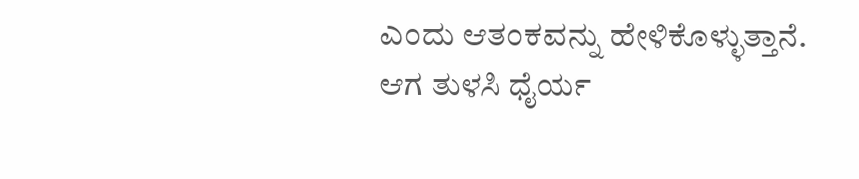ಎಂದು ಆತಂಕವನ್ನು ಹೇಳಿಕೊಳ್ಳುತ್ತಾನೆ. ಆಗ ತುಳಸಿ ಧೈರ್ಯ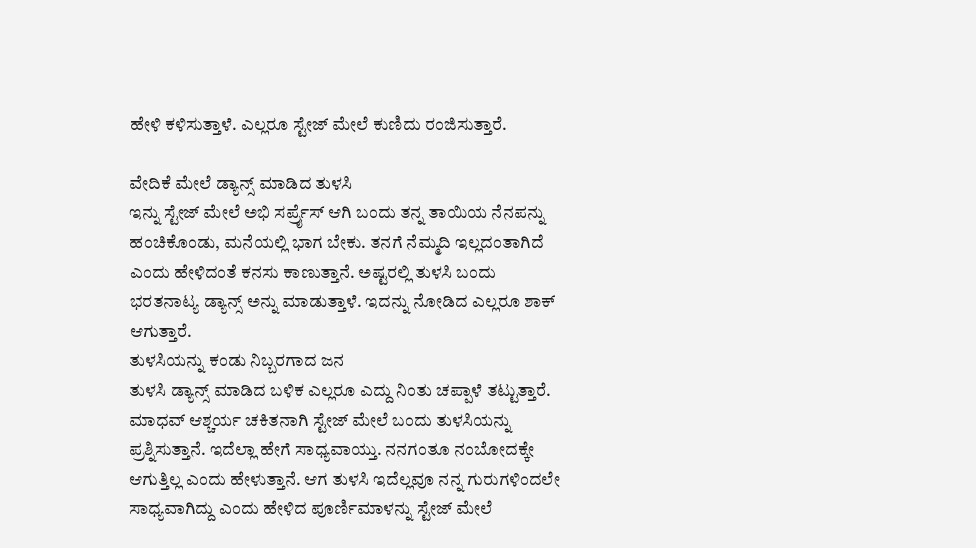ಹೇಳಿ ಕಳಿಸುತ್ತಾಳೆ. ಎಲ್ಲರೂ ಸ್ಟೇಜ್ ಮೇಲೆ ಕುಣಿದು ರಂಜಿಸುತ್ತಾರೆ.

ವೇದಿಕೆ ಮೇಲೆ ಡ್ಯಾನ್ಸ್ ಮಾಡಿದ ತುಳಸಿ
ಇನ್ನು ಸ್ಟೇಜ್ ಮೇಲೆ ಅಭಿ ಸರ್ಪ್ರೈಸ್ ಆಗಿ ಬಂದು ತನ್ನ ತಾಯಿಯ ನೆನಪನ್ನು ಹಂಚಿಕೊಂಡು, ಮನೆಯಲ್ಲಿ ಭಾಗ ಬೇಕು. ತನಗೆ ನೆಮ್ಮದಿ ಇಲ್ಲದಂತಾಗಿದೆ ಎಂದು ಹೇಳಿದಂತೆ ಕನಸು ಕಾಣುತ್ತಾನೆ. ಅಷ್ಟರಲ್ಲಿ ತುಳಸಿ ಬಂದು ಭರತನಾಟ್ಯ ಡ್ಯಾನ್ಸ್ ಅನ್ನು ಮಾಡುತ್ತಾಳೆ. ಇದನ್ನು ನೋಡಿದ ಎಲ್ಲರೂ ಶಾಕ್ ಆಗುತ್ತಾರೆ.
ತುಳಸಿಯನ್ನು ಕಂಡು ನಿಬ್ಬರಗಾದ ಜನ
ತುಳಸಿ ಡ್ಯಾನ್ಸ್ ಮಾಡಿದ ಬಳಿಕ ಎಲ್ಲರೂ ಎದ್ದು ನಿಂತು ಚಪ್ಪಾಳೆ ತಟ್ಟುತ್ತಾರೆ. ಮಾಧವ್ ಆಶ್ಚರ್ಯ ಚಕಿತನಾಗಿ ಸ್ಟೇಜ್ ಮೇಲೆ ಬಂದು ತುಳಸಿಯನ್ನು ಪ್ರಶ್ನಿಸುತ್ತಾನೆ. ಇದೆಲ್ಲಾ ಹೇಗೆ ಸಾಧ್ಯವಾಯ್ತು. ನನಗಂತೂ ನಂಬೋದಕ್ಕೇ ಆಗುತ್ತಿಲ್ಲ ಎಂದು ಹೇಳುತ್ತಾನೆ. ಆಗ ತುಳಸಿ ಇದೆಲ್ಲವೂ ನನ್ನ ಗುರುಗಳಿಂದಲೇ ಸಾಧ್ಯವಾಗಿದ್ದು ಎಂದು ಹೇಳಿದ ಪೂರ್ಣಿಮಾಳನ್ನು ಸ್ಟೇಜ್ ಮೇಲೆ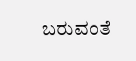ಬರುವಂತೆ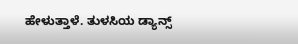ಹೇಳುತ್ತಾಳೆ. ತುಳಸಿಯ ಡ್ಯಾನ್ಸ್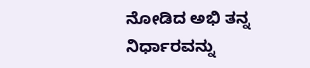ನೋಡಿದ ಅಭಿ ತನ್ನ ನಿರ್ಧಾರವನ್ನು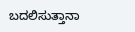ಬದಲಿಸುತ್ತಾನಾ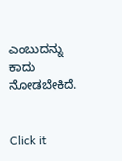ಎಂಬುದನ್ನು ಕಾದು ನೋಡಬೇಕಿದೆ.


Click it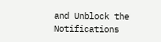and Unblock the Notifications